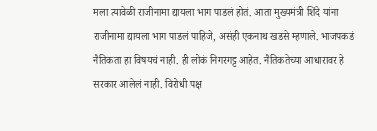मला त्यावेळी राजीनामा द्यायला भाग पाडलं होतं. आता मुख्यमंत्री शिंदे यांना राजीनामा द्यायला भाग पाडलं पाहिजे, असंही एकनाथ खडसे म्हणाले. भाजपकडं नैतिकता हा विषयचं नाही. ही लोकं निगरगट्ट आहेत. नैतिकतेच्या आधारावर हे सरकार आलेलं नाही. विरोधी पक्ष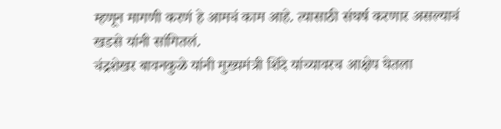म्हणून मागणी करणं हे आमचं काम आहे. त्यासाठी संघर्ष करणार असल्याचं खडसे यांनी सांगितलं.
चंद्रशेखर बावनकुळे यांनी मुख्यमंत्री शिंदे यांच्यावरच आक्षेप घेतला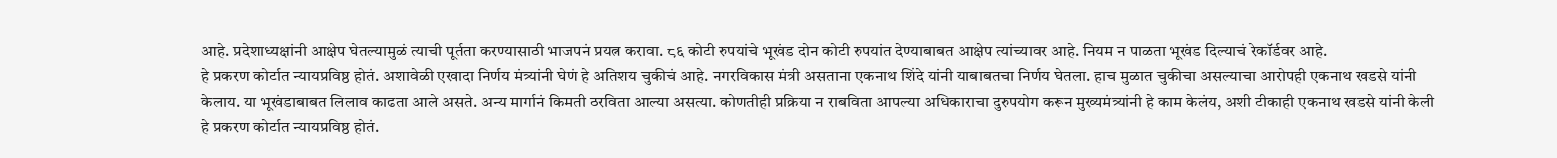आहे. प्रदेशाध्यक्षांनी आक्षेप घेतल्यामुळं त्याची पूर्तता करण्यासाठी भाजपनं प्रयत्न करावा. ८६ कोटी रुपयांचे भूखंड दोन कोटी रुपयांत देण्याबाबत आक्षेप त्यांच्यावर आहे. नियम न पाळता भूखंड दिल्याचं रेकॉर्डवर आहे.
हे प्रकरण कोर्टात न्यायप्रविष्ठ होतं. अशावेळी एखादा निर्णय मंत्र्यांनी घेणं हे अतिशय चुकीचं आहे. नगरविकास मंत्री असताना एकनाथ शिंदे यांनी याबाबतचा निर्णय घेतला. हाच मुळात चुकीचा असल्याचा आरोपही एकनाथ खडसे यांनी केलाय. या भूखंडाबाबत लिलाव काढता आले असते. अन्य मार्गानं किमती ठरविता आल्या असत्या. कोणतीही प्रक्रिया न राबविता आपल्या अधिकाराचा दुरुपयोग करून मुख्यमंत्र्यांनी हे काम केलंय, अशी टीकाही एकनाथ खडसे यांनी केली
हे प्रकरण कोर्टात न्यायप्रविष्ठ होतं.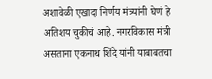अशावेळी एखादा निर्णय मंत्र्यांनी घेणं हे अतिशय चुकीचं आहे. नगरविकास मंत्री असताना एकनाथ शिंदे यांनी याबाबतचा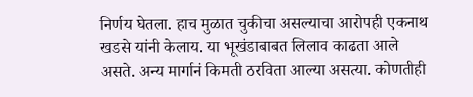निर्णय घेतला. हाच मुळात चुकीचा असल्याचा आरोपही एकनाथ खडसे यांनी केलाय. या भूखंडाबाबत लिलाव काढता आले असते. अन्य मार्गानं किमती ठरविता आल्या असत्या. कोणतीही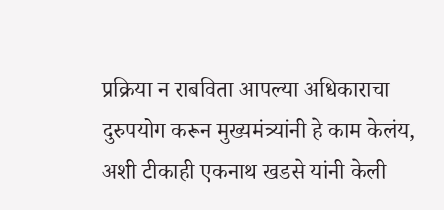प्रक्रिया न राबविता आपल्या अधिकाराचा दुरुपयोग करून मुख्यमंत्र्यांनी हे काम केलंय, अशी टीकाही एकनाथ खडसे यांनी केली